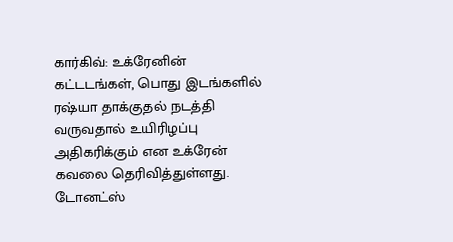கார்கிவ்: உக்ரேனின் கட்டடங்கள், பொது இடங்களில் ரஷ்யா தாக்குதல் நடத்தி வருவதால் உயிரிழப்பு அதிகரிக்கும் என உக்ரேன் கவலை தெரிவித்துள்ளது.
டோனட்ஸ்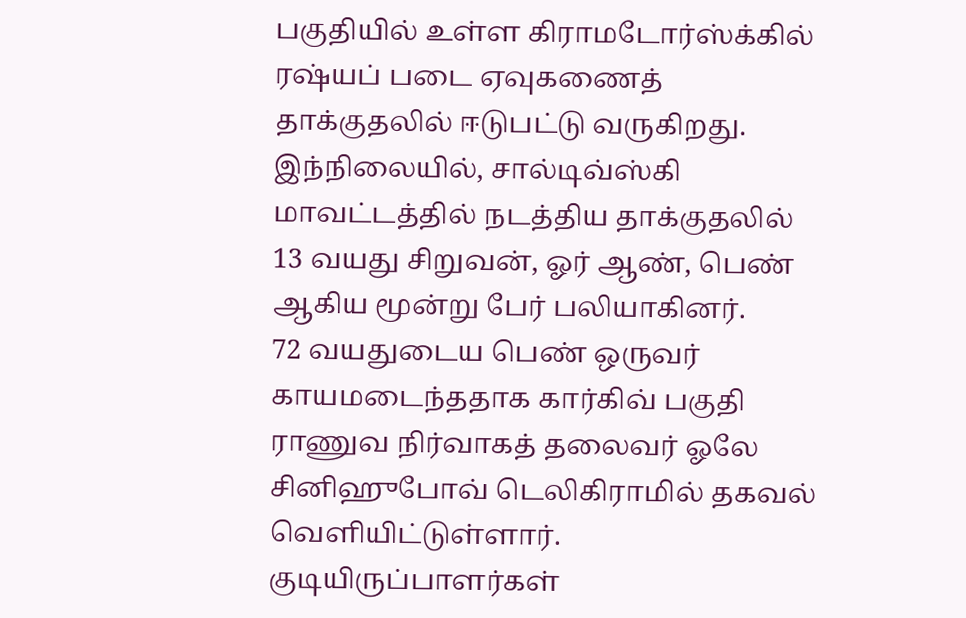பகுதியில் உள்ள கிராமடோர்ஸ்க்கில் ரஷ்யப் படை ஏவுகணைத் தாக்குதலில் ஈடுபட்டு வருகிறது.
இந்நிலையில், சால்டிவ்ஸ்கி மாவட்டத்தில் நடத்திய தாக்குதலில் 13 வயது சிறுவன், ஓர் ஆண், பெண் ஆகிய மூன்று பேர் பலியாகினர்.
72 வயதுடைய பெண் ஒருவர் காயமடைந்ததாக கார்கிவ் பகுதி ராணுவ நிர்வாகத் தலைவர் ஓலே சினிஹுபோவ் டெலிகிராமில் தகவல் வெளியிட்டுள்ளார்.
குடியிருப்பாளர்கள்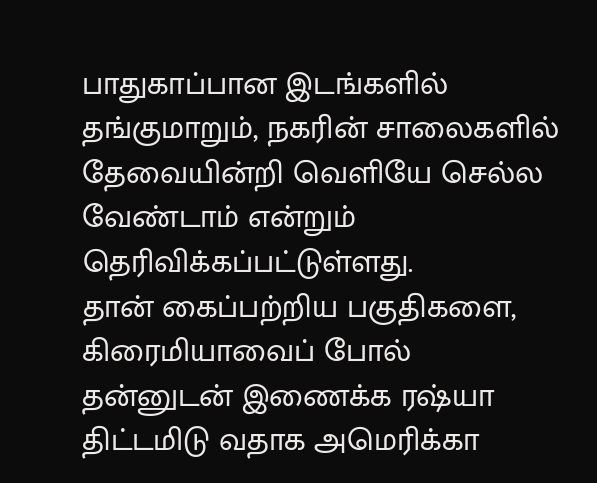பாதுகாப்பான இடங்களில் தங்குமாறும், நகரின் சாலைகளில் தேவையின்றி வெளியே செல்ல வேண்டாம் என்றும் தெரிவிக்கப்பட்டுள்ளது.
தான் கைப்பற்றிய பகுதிகளை, கிரைமியாவைப் போல் தன்னுடன் இணைக்க ரஷ்யா திட்டமிடு வதாக அமெரிக்கா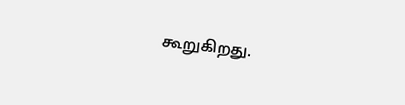கூறுகிறது.